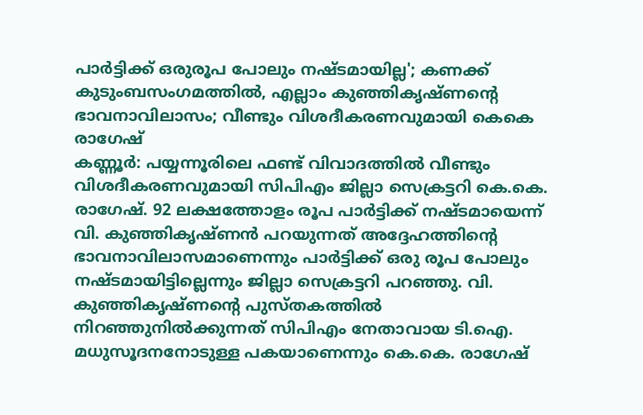പാർട്ടിക്ക് ഒരുരൂപ പോലും നഷ്ടമായില്ല'; കണക്ക് കുടുംബസംഗമത്തിൽ, എല്ലാം കുഞ്ഞികൃഷ്ണന്റെ ഭാവനാവിലാസം; വീണ്ടും വിശദീകരണവുമായി കെകെ രാഗേഷ്
കണ്ണൂർ: പയ്യന്നൂരിലെ ഫണ്ട് വിവാദത്തിൽ വീണ്ടും വിശദീകരണവുമായി സിപിഎം ജില്ലാ സെക്രട്ടറി കെ.കെ. രാഗേഷ്. 92 ലക്ഷത്തോളം രൂപ പാർട്ടിക്ക് നഷ്ടമായെന്ന് വി. കുഞ്ഞികൃഷ്ണൻ പറയുന്നത് അദ്ദേഹത്തിന്റെ ഭാവനാവിലാസമാണെന്നും പാർട്ടിക്ക് ഒരു രൂപ പോലും നഷ്ടമായിട്ടില്ലെന്നും ജില്ലാ സെക്രട്ടറി പറഞ്ഞു. വി. കുഞ്ഞികൃഷ്ണന്റെ പുസ്തകത്തിൽ നിറഞ്ഞുനിൽക്കുന്നത് സിപിഎം നേതാവായ ടി.ഐ. മധുസൂദനനോടുള്ള പകയാണെന്നും കെ.കെ. രാഗേഷ്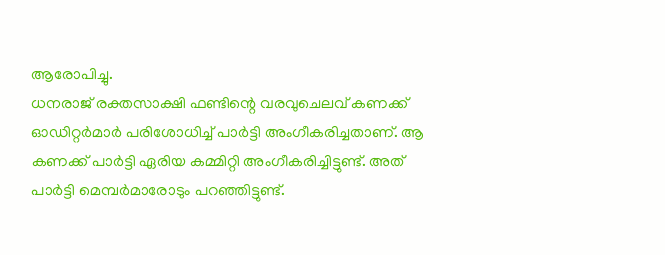ആരോപിച്ചു.
ധനരാജ് രക്തസാക്ഷി ഫണ്ടിന്റെ വരവുചെലവ് കണക്ക് ഓഡിറ്റർമാർ പരിശോധിച്ച് പാർട്ടി അംഗീകരിച്ചതാണ്. ആ കണക്ക് പാർട്ടി ഏരിയ കമ്മിറ്റി അംഗീകരിച്ചിട്ടുണ്ട്. അത് പാർട്ടി മെമ്പർമാരോടും പറഞ്ഞിട്ടുണ്ട്.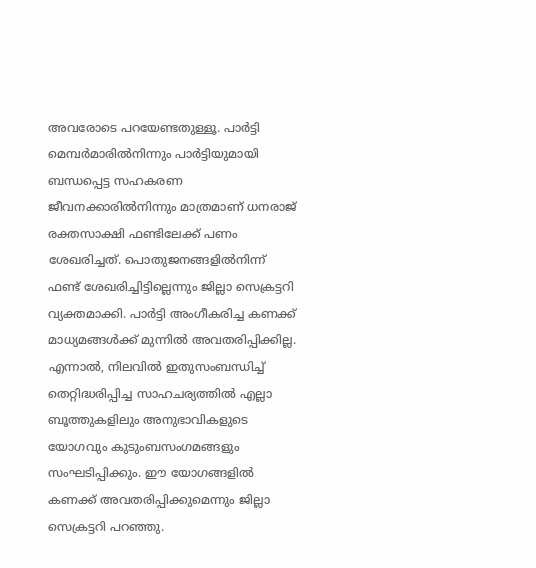അവരോടെ പറയേണ്ടതുള്ളൂ. പാർട്ടി മെമ്പർമാരിൽനിന്നും പാർട്ടിയുമായി ബന്ധപ്പെട്ട സഹകരണ ജീവനക്കാരിൽനിന്നും മാത്രമാണ് ധനരാജ് രക്തസാക്ഷി ഫണ്ടിലേക്ക് പണം ശേഖരിച്ചത്. പൊതുജനങ്ങളിൽനിന്ന് ഫണ്ട് ശേഖരിച്ചിട്ടില്ലെന്നും ജില്ലാ സെക്രട്ടറി വ്യക്തമാക്കി. പാർട്ടി അംഗീകരിച്ച കണക്ക് മാധ്യമങ്ങൾക്ക് മുന്നിൽ അവതരിപ്പിക്കില്ല. എന്നാൽ, നിലവിൽ ഇതുസംബന്ധിച്ച് തെറ്റിദ്ധരിപ്പിച്ച സാഹചര്യത്തിൽ എല്ലാ ബൂത്തുകളിലും അനുഭാവികളുടെ യോഗവും കുടുംബസംഗമങ്ങളും സംഘടിപ്പിക്കും. ഈ യോഗങ്ങളിൽ കണക്ക് അവതരിപ്പിക്കുമെന്നും ജില്ലാ സെക്രട്ടറി പറഞ്ഞു.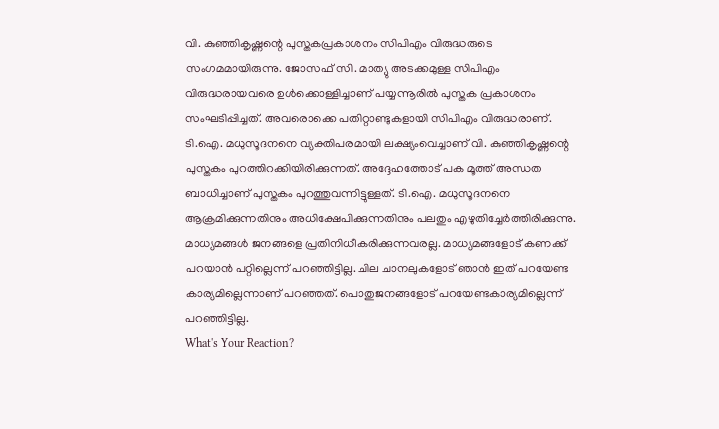വി. കുഞ്ഞികൃഷ്ണന്റെ പുസ്തകപ്രകാശനം സിപിഎം വിരുദ്ധരുടെ സംഗമമായിരുന്നു. ജോസഫ് സി. മാത്യു അടക്കമുള്ള സിപിഎം വിരുദ്ധരായവരെ ഉൾക്കൊള്ളിച്ചാണ് പയ്യന്നൂരിൽ പുസ്തക പ്രകാശനം സംഘടിപ്പിച്ചത്. അവരൊക്കെ പതിറ്റാണ്ടുകളായി സിപിഎം വിരുദ്ധരാണ്. ടി.ഐ. മധുസൂദനനെ വ്യക്തിപരമായി ലക്ഷ്യംവെച്ചാണ് വി. കുഞ്ഞികൃഷ്ണന്റെ പുസ്തകം പുറത്തിറക്കിയിരിക്കുന്നത്. അദ്ദേഹത്തോട് പക മൂത്ത് അന്ധത ബാധിച്ചാണ് പുസ്തകം പുറത്തുവന്നിട്ടുള്ളത്. ടി.ഐ. മധുസൂദനനെ ആക്രമിക്കുന്നതിനും അധിക്ഷേപിക്കുന്നതിനും പലതും എഴുതിച്ചേർത്തിരിക്കുന്നു.
മാധ്യമങ്ങൾ ജനങ്ങളെ പ്രതിനിധീകരിക്കുന്നവരല്ല. മാധ്യമങ്ങളോട് കണക്ക് പറയാൻ പറ്റില്ലെന്ന് പറഞ്ഞിട്ടില്ല. ചില ചാനലുകളോട് ഞാൻ ഇത് പറയേണ്ട കാര്യമില്ലെന്നാണ് പറഞ്ഞത്. പൊതുജനങ്ങളോട് പറയേണ്ടകാര്യമില്ലെന്ന് പറഞ്ഞിട്ടില്ല.
What's Your Reaction?